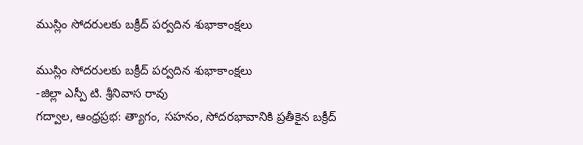ముస్లిం సోదరులకు బక్రీద్ పర్వదిన శుభాకాంక్షలు

ముస్లిం సోదరులకు బక్రీద్ పర్వదిన శుభాకాంక్షలు
-జిల్లా ఎస్పీ టి. శ్రీనివాస రావు
గద్వాల, ఆంధ్రప్రభ: త్యాగం, సహనం, సోదరభావానికి ప్రతీకైన బక్రీద్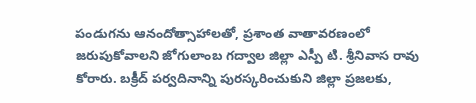పండుగను ఆనందోత్సాహాలతో, ప్రశాంత వాతావరణంలో జరుపుకోవాలని జోగులాంబ గద్వాల జిల్లా ఎస్పీ టి. శ్రీనివాస రావు కోరారు. బక్రీద్ పర్వదినాన్ని పురస్కరించుకుని జిల్లా ప్రజలకు,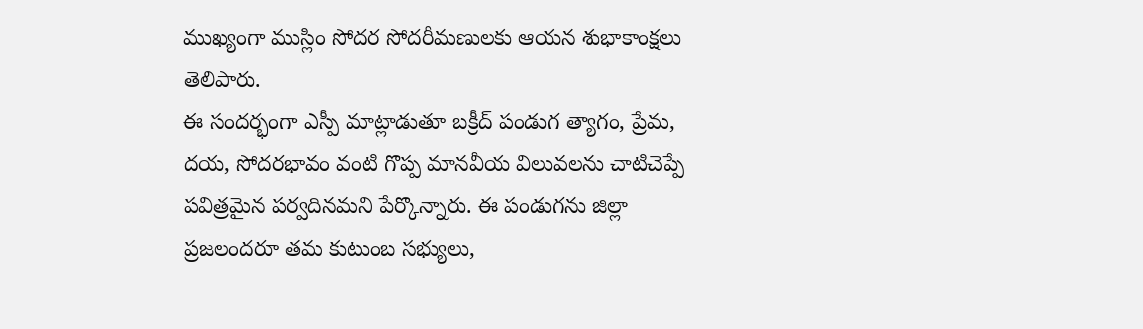ముఖ్యంగా ముస్లిం సోదర సోదరీమణులకు ఆయన శుభాకాంక్షలు తెలిపారు.
ఈ సందర్భంగా ఎస్పీ మాట్లాడుతూ బక్రీద్ పండుగ త్యాగం, ప్రేమ, దయ, సోదరభావం వంటి గొప్ప మానవీయ విలువలను చాటిచెప్పే పవిత్రమైన పర్వదినమని పేర్కొన్నారు. ఈ పండుగను జిల్లా ప్రజలందరూ తమ కుటుంబ సభ్యులు,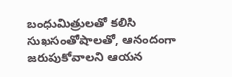బంధుమిత్రులతో కలిసి సుఖసంతోషాలతో, ఆనందంగా జరుపుకోవాలని ఆయన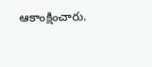ఆకాంక్షించారు.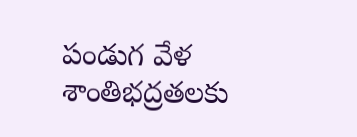పండుగ వేళ శాంతిభద్రతలకు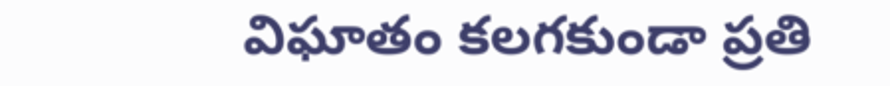విఘాతం కలగకుండా ప్రతి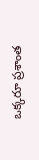ఒక్కరూ ప్రశాంత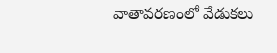వాతావరణంలో వేడుకలు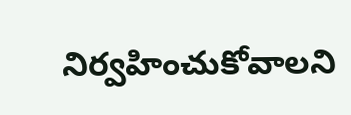నిర్వహించుకోవాలని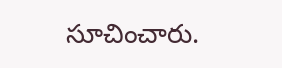సూచించారు.